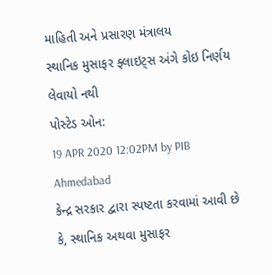માહિતી અને પ્રસારણ મંત્રાલય
સ્થાનિક મુસાફર ફ્લાઇટ્સ અંગે કોઇ નિર્ણય લેવાયો નથી
પોસ્ટેડ ઓન:
19 APR 2020 12:02PM by PIB Ahmedabad
કેન્દ્ર સરકાર દ્વારા સ્પષ્ટતા કરવામાં આવી છે કે, સ્થાનિક અથવા મુસાફર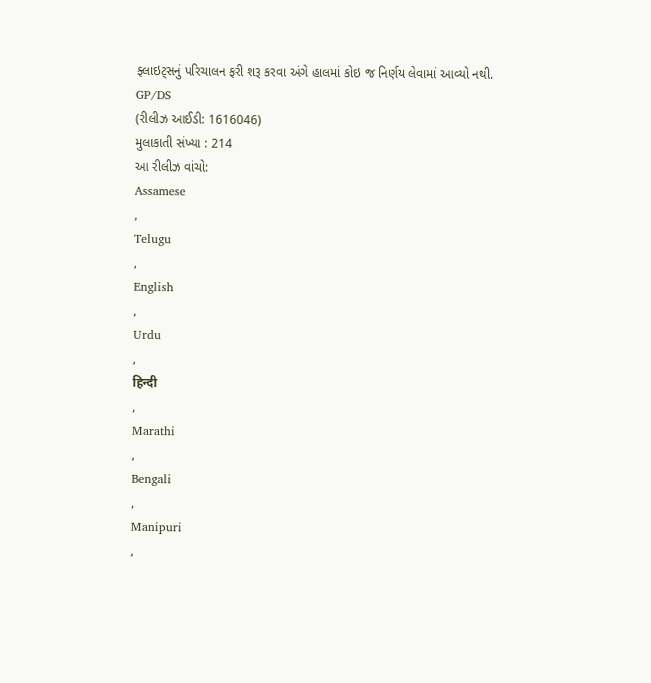ફ્લાઇટ્સનું પરિચાલન ફરી શરૂ કરવા અંગે હાલમાં કોઇ જ નિર્ણય લેવામાં આવ્યો નથી.
GP/DS
(રીલીઝ આઈડી: 1616046)
મુલાકાતી સંખ્યા : 214
આ રીલીઝ વાંચો:
Assamese
,
Telugu
,
English
,
Urdu
,
हिन्दी
,
Marathi
,
Bengali
,
Manipuri
,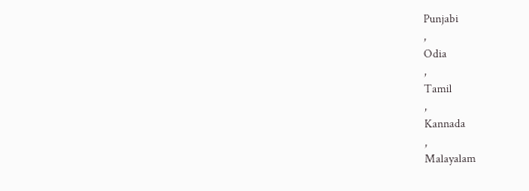Punjabi
,
Odia
,
Tamil
,
Kannada
,
Malayalam